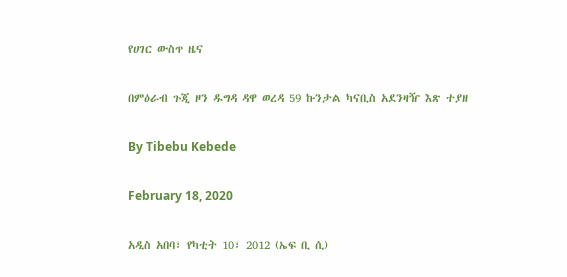የሀገር ውስጥ ዜና

በምዕራብ ጉጂ ዞን ዱግዳ ዳዋ ወረዳ 59 ኩንታል ካናቢስ አደንዛዥ እጽ ተያዘ

By Tibebu Kebede

February 18, 2020

አዲስ አበባ፣ የካቲት 10፣ 2012 (ኤፍ ቢ ሲ)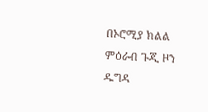በኦሮሚያ ክልል ምዕራብ ጉጂ ዞን ዱግዳ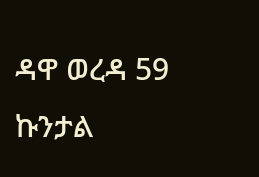ዳዋ ወረዳ 59 ኩንታል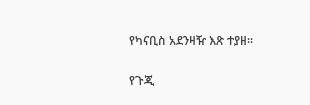የካናቢስ አደንዛዥ እጽ ተያዘ።

የጉጂ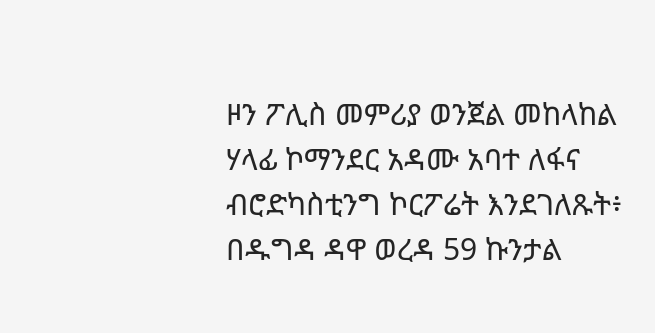ዞን ፖሊስ መምሪያ ወንጀል መከላከል ሃላፊ ኮማንደር አዳሙ አባተ ለፋና ብሮድካስቲንግ ኮርፖሬት እንደገለጹት፥ በዱግዳ ዳዋ ወረዳ 59 ኩንታል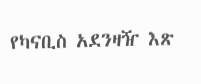የካናቢስ አደንዛዥ እጽ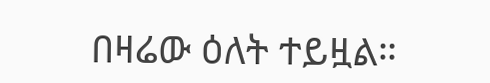በዛሬው ዕለት ተይዟል።